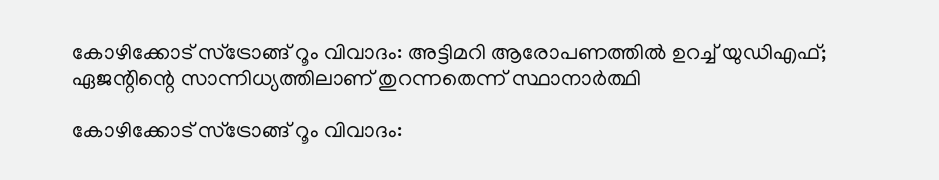കോഴിക്കോട് സ്ട്രോങ്ങ് റൂം വിവാദം: അട്ടിമറി ആരോപണത്തിൽ ഉറച്ച് യുഡിഎഫ്; ഏജന്റിന്റെ സാന്നിധ്യത്തിലാണ് തുറന്നതെന്ന് സ്ഥാനാർത്ഥി

കോഴിക്കോട് സ്ട്രോങ്ങ് റൂം വിവാദം: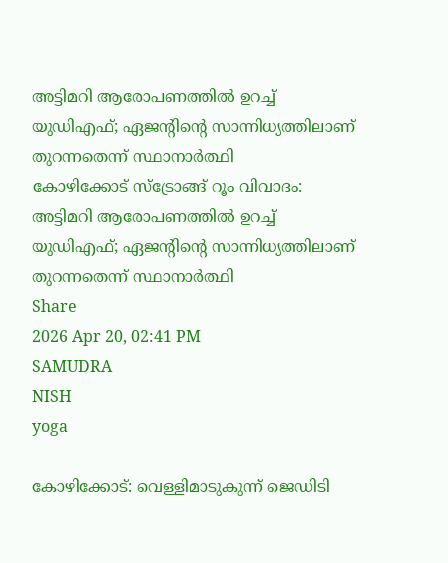അട്ടിമറി ആരോപണത്തിൽ ഉറച്ച് യുഡിഎഫ്; ഏജന്റിന്റെ സാന്നിധ്യത്തിലാണ് തുറന്നതെന്ന് സ്ഥാനാർത്ഥി
കോഴിക്കോട് സ്ട്രോങ്ങ് റൂം വിവാദം: അട്ടിമറി ആരോപണത്തിൽ ഉറച്ച് യുഡിഎഫ്; ഏജന്റിന്റെ സാന്നിധ്യത്തിലാണ് തുറന്നതെന്ന് സ്ഥാനാർത്ഥി
Share
2026 Apr 20, 02:41 PM
SAMUDRA
NISH
yoga

കോഴിക്കോട്: വെള്ളിമാടുകുന്ന് ജെഡിടി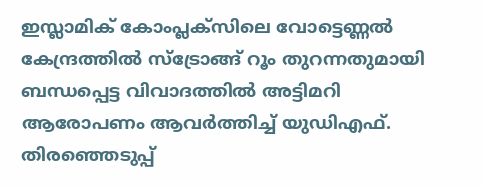ഇസ്ലാമിക് കോംപ്ലക്സിലെ വോട്ടെണ്ണൽ കേന്ദ്രത്തിൽ സ്ട്രോങ്ങ് റൂം തുറന്നതുമായി ബന്ധപ്പെട്ട വിവാദത്തിൽ അട്ടിമറി ആരോപണം ആവർത്തിച്ച് യുഡിഎഫ്. തിരഞ്ഞെടുപ്പ്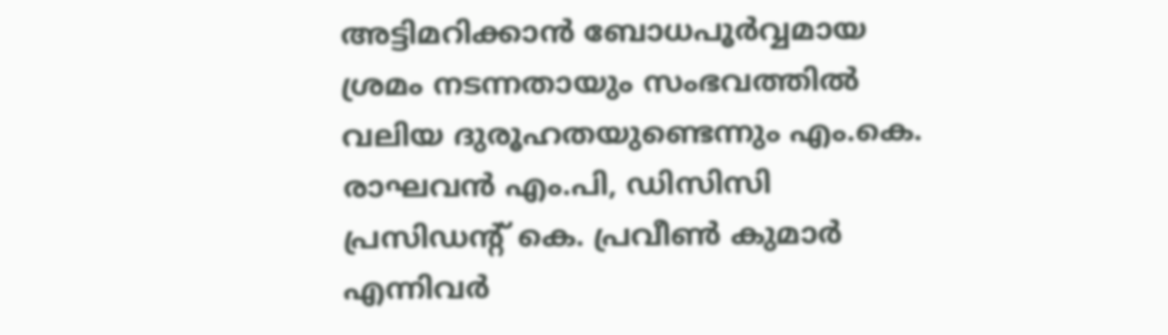അട്ടിമറിക്കാൻ ബോധപൂർവ്വമായ ശ്രമം നടന്നതായും സംഭവത്തിൽ വലിയ ദുരൂഹതയുണ്ടെന്നും എം.കെ. രാഘവൻ എം.പി, ഡിസിസി പ്രസിഡന്റ് കെ. പ്രവീൺ കുമാർ എന്നിവർ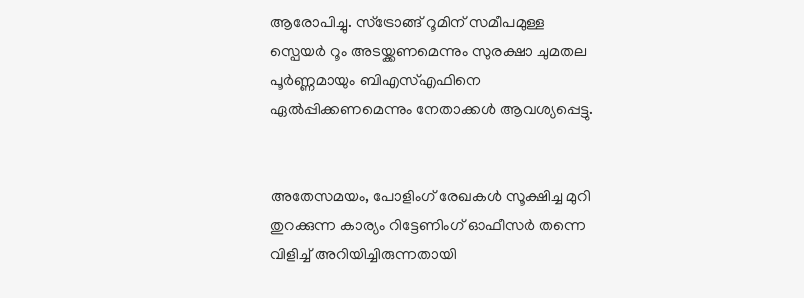ആരോപിച്ചു. സ്ട്രോങ്ങ് റൂമിന് സമീപമുള്ള സ്പെയർ റൂം അടയ്ക്കണമെന്നും സുരക്ഷാ ചുമതല പൂർണ്ണമായും ബിഎസ്എഫിനെ ഏൽപ്പിക്കണമെന്നും നേതാക്കൾ ആവശ്യപ്പെട്ടു.


അതേസമയം, പോളിംഗ് രേഖകൾ സൂക്ഷിച്ച മുറി തുറക്കുന്ന കാര്യം റിട്ടേണിംഗ് ഓഫീസർ തന്നെ വിളിച്ച് അറിയിച്ചിരുന്നതായി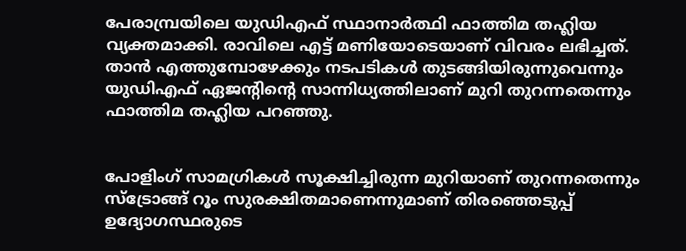പേരാമ്പ്രയിലെ യുഡിഎഫ് സ്ഥാനാർത്ഥി ഫാത്തിമ തഹ്ലിയ വ്യക്തമാക്കി. രാവിലെ എട്ട് മണിയോടെയാണ് വിവരം ലഭിച്ചത്. താൻ എത്തുമ്പോഴേക്കും നടപടികൾ തുടങ്ങിയിരുന്നുവെന്നും യുഡിഎഫ് ഏജന്റിന്റെ സാന്നിധ്യത്തിലാണ് മുറി തുറന്നതെന്നും ഫാത്തിമ തഹ്ലിയ പറഞ്ഞു.


പോളിംഗ് സാമഗ്രികൾ സൂക്ഷിച്ചിരുന്ന മുറിയാണ് തുറന്നതെന്നും സ്ട്രോങ്ങ് റൂം സുരക്ഷിതമാണെന്നുമാണ് തിരഞ്ഞെടുപ്പ് ഉദ്യോഗസ്ഥരുടെ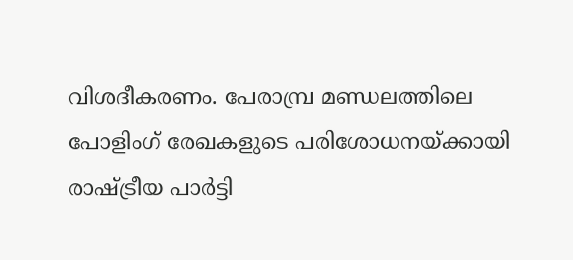വിശദീകരണം. പേരാമ്പ്ര മണ്ഡലത്തിലെ പോളിംഗ് രേഖകളുടെ പരിശോധനയ്ക്കായി രാഷ്ട്രീയ പാർട്ടി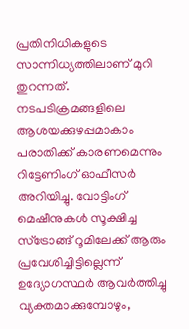പ്രതിനിധികളുടെ സാന്നിധ്യത്തിലാണ് മുറി തുറന്നത്. നടപടിക്രമങ്ങളിലെ ആശയക്കുഴപ്പമാകാം പരാതിക്ക് കാരണമെന്നും റിട്ടേണിംഗ് ഓഫീസർ അറിയിച്ചു. വോട്ടിംഗ് മെഷീനുകൾ സൂക്ഷിച്ച സ്ട്രോങ്ങ് റൂമിലേക്ക് ആരും പ്രവേശിച്ചിട്ടില്ലെന്ന് ഉദ്യോഗസ്ഥർ ആവർത്തിച്ചു വ്യക്തമാക്കുമ്പോഴും,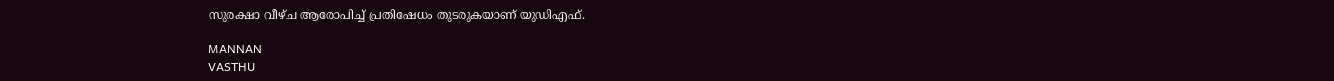സുരക്ഷാ വീഴ്ച ആരോപിച്ച് പ്രതിഷേധം തുടരുകയാണ് യുഡിഎഫ്.

MANNAN
VASTHU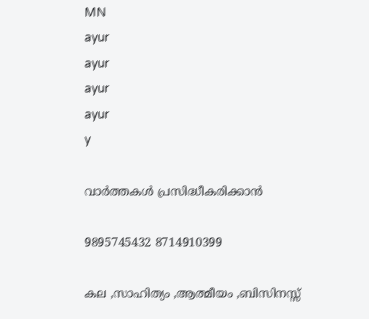MN
ayur
ayur
ayur
ayur
y

വാർത്തകൾ പ്രസിദ്ധീകരിക്കാൻ

9895745432 8714910399

കല ,സാഹിത്യം ,ആത്മീയം ,ബിസിനസ്സ്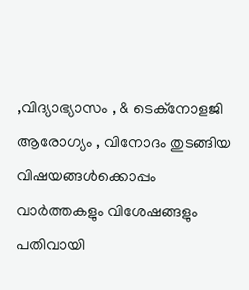,വിദ്യാഭ്യാസം , & ടെക്‌നോളജി ആരോഗ്യം , വിനോദം തുടങ്ങിയ വിഷയങ്ങൾക്കൊപ്പം വാർത്തകളും വിശേഷങ്ങളും പതിവായി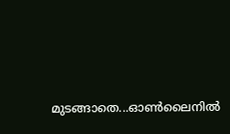മുടങ്ങാതെ...ഓൺലൈനിൽ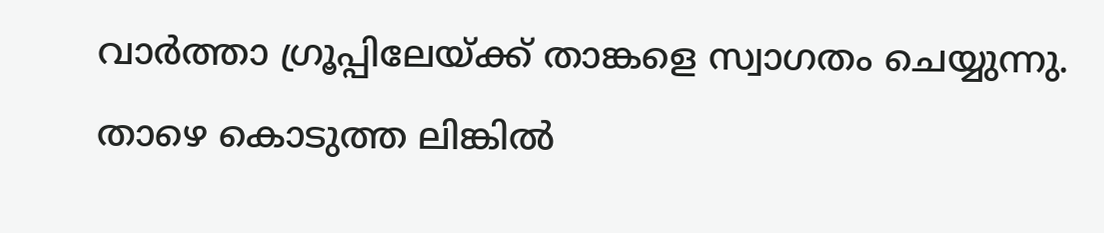വാർത്താ ഗ്രൂപ്പിലേയ്ക്ക് താങ്കളെ സ്വാഗതം ചെയ്യുന്നു. താഴെ കൊടുത്ത ലിങ്കിൽ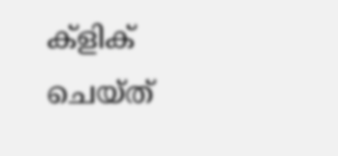ക്ളിക് ചെയ്‌ത്‌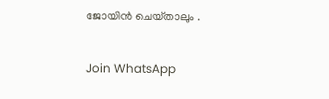ജോയിൻ ചെയ്‌താലും .

Join WhatsApp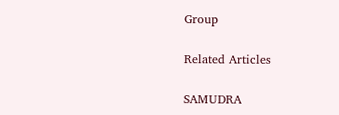Group

Related Articles

SAMUDRA